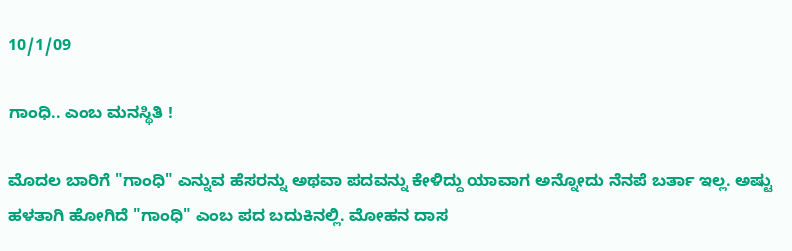10/1/09

ಗಾಂಧಿ.. ಎಂಬ ಮನಸ್ಥಿತಿ !

ಮೊದಲ ಬಾರಿಗೆ "ಗಾಂಧಿ" ಎನ್ನುವ ಹೆಸರನ್ನು ಅಥವಾ ಪದವನ್ನು ಕೇಳಿದ್ದು ಯಾವಾಗ ಅನ್ನೋದು ನೆನಪೆ ಬರ್ತಾ ಇಲ್ಲ. ಅಷ್ಟು ಹಳತಾಗಿ ಹೋಗಿದೆ "ಗಾಂಧಿ" ಎಂಬ ಪದ ಬದುಕಿನಲ್ಲಿ. ಮೋಹನ ದಾಸ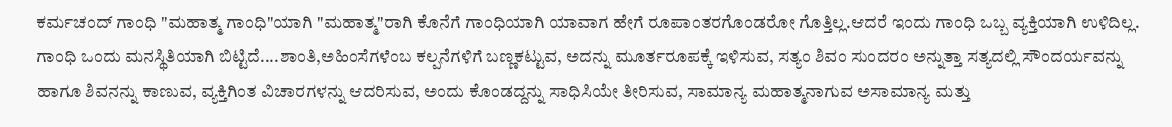ಕರ್ಮಚಂದ್ ಗಾಂಧಿ "ಮಹಾತ್ಮ ಗಾಂಧಿ"ಯಾಗಿ "ಮಹಾತ್ಮ"ರಾಗಿ ಕೊನೆಗೆ ಗಾಂಧಿಯಾಗಿ ಯಾವಾಗ ಹೇಗೆ ರೂಪಾಂತರಗೊಂಡರೋ ಗೊತ್ತಿಲ್ಲ.ಆದರೆ ಇಂದು ಗಾಂಧಿ ಒಬ್ಬ ವ್ಯಕ್ತಿಯಾಗಿ ಉಳಿದಿಲ್ಲ. ಗಾಂಧಿ ಒಂದು ಮನಸ್ಥಿತಿಯಾಗಿ ಬಿಟ್ಟಿದೆ....ಶಾಂತಿ,ಅಹಿಂಸೆಗಳೆಂಬ ಕಲ್ಪನೆಗಳಿಗೆ ಬಣ್ಣಕಟ್ಟುವ, ಅದನ್ನು ಮೂರ್ತರೂಪಕ್ಕೆ ಇಳಿಸುವ, ಸತ್ಯಂ ಶಿವಂ ಸುಂದರಂ ಅನ್ನುತ್ತಾ ಸತ್ಯದಲ್ಲಿ ಸೌಂದರ್ಯವನ್ನು ಹಾಗೂ ಶಿವನನ್ನು ಕಾಣುವ, ವ್ಯಕ್ತಿಗಿಂತ ವಿಚಾರಗಳನ್ನು ಆದರಿಸುವ, ಅಂದು ಕೊಂಡದ್ದನ್ನು ಸಾಧಿಸಿಯೇ ತೀರಿಸುವ, ಸಾಮಾನ್ಯ ಮಹಾತ್ಮನಾಗುವ ಅಸಾಮಾನ್ಯ ಮತ್ತು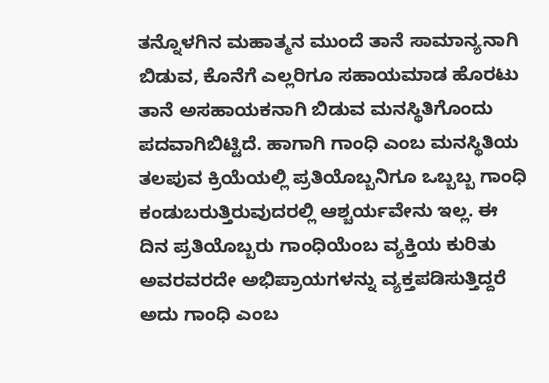ತನ್ನೊಳಗಿನ ಮಹಾತ್ಮನ ಮುಂದೆ ತಾನೆ ಸಾಮಾನ್ಯನಾಗಿ ಬಿಡುವ, ಕೊನೆಗೆ ಎಲ್ಲರಿಗೂ ಸಹಾಯಮಾಡ ಹೊರಟು ತಾನೆ ಅಸಹಾಯಕನಾಗಿ ಬಿಡುವ ಮನಸ್ಥಿತಿಗೊಂದು ಪದವಾಗಿಬಿಟ್ಟಿದೆ. ಹಾಗಾಗಿ ಗಾಂಧಿ ಎಂಬ ಮನಸ್ಥಿತಿಯ ತಲಪುವ ಕ್ರಿಯೆಯಲ್ಲಿ ಪ್ರತಿಯೊಬ್ಬನಿಗೂ ಒಬ್ಬಬ್ಬ ಗಾಂಧಿ ಕಂಡುಬರುತ್ತಿರುವುದರಲ್ಲಿ ಆಶ್ಚರ್ಯವೇನು ಇಲ್ಲ. ಈ ದಿನ ಪ್ರತಿಯೊಬ್ಬರು ಗಾಂಧಿಯೆಂಬ ವ್ಯಕ್ತಿಯ ಕುರಿತು ಅವರವರದೇ ಅಭಿಪ್ರಾಯಗಳನ್ನು ವ್ಯಕ್ತಪಡಿಸುತ್ತಿದ್ದರೆ ಅದು ಗಾಂಧಿ ಎಂಬ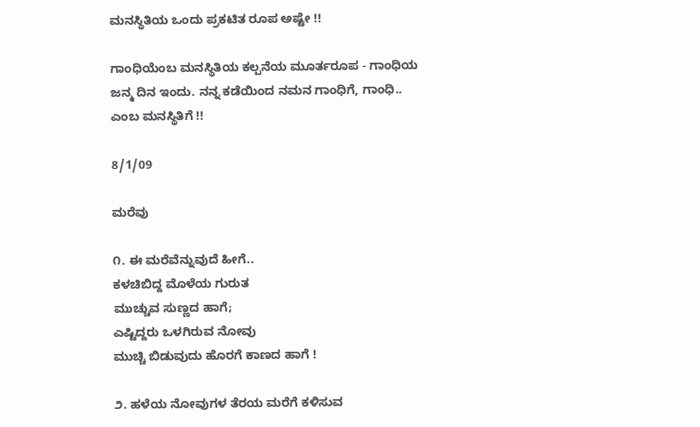ಮನಸ್ಥಿತಿಯ ಒಂದು ಪ್ರಕಟಿತ ರೂಪ ಅಷ್ಟೇ !!

ಗಾಂಧಿಯೆಂಬ ಮನಸ್ಥಿತಿಯ ಕಲ್ಪನೆಯ ಮೂರ್ತರೂಪ - ಗಾಂಧಿಯ ಜನ್ಮ ದಿನ ಇಂದು. ನನ್ನ ಕಡೆಯಿಂದ ನಮನ ಗಾಂಧಿಗೆ, ಗಾಂಧಿ.. ಎಂಬ ಮನಸ್ಥಿತಿಗೆ !!

8/1/09

ಮರೆವು

೧. ಈ ಮರೆವೆನ್ನುವುದೆ ಹೀಗೆ..
ಕಳಚಿಬಿದ್ದ ಮೊಳೆಯ ಗುರುತ
ಮುಚ್ಚುವ ಸುಣ್ಣದ ಹಾಗೆ;
ಎಷ್ಟಿದ್ದರು ಒಳಗಿರುವ ನೋವು
ಮುಚ್ಚಿ ಬಿಡುವುದು ಹೊರಗೆ ಕಾಣದ ಹಾಗೆ !

೨. ಹಳೆಯ ನೋವುಗಳ ತೆರಯ ಮರೆಗೆ ಕಳಿಸುವ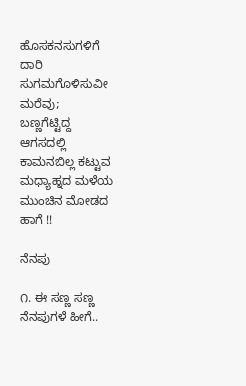ಹೊಸಕನಸುಗಳಿಗೆ ದಾರಿ ಸುಗಮಗೊಳಿಸುವೀ ಮರೆವು;
ಬಣ್ಣಗೆಟ್ಟಿದ್ದ ಆಗಸದಲ್ಲಿ ಕಾಮನಬಿಲ್ಲ ಕಟ್ಟುವ
ಮಧ್ಯಾಹ್ನದ ಮಳೆಯ ಮುಂಚಿನ ಮೋಡದ ಹಾಗೆ !!

ನೆನಪು

೧. ಈ ಸಣ್ಣ ಸಣ್ಣ ನೆನಪುಗಳೆ ಹೀಗೆ..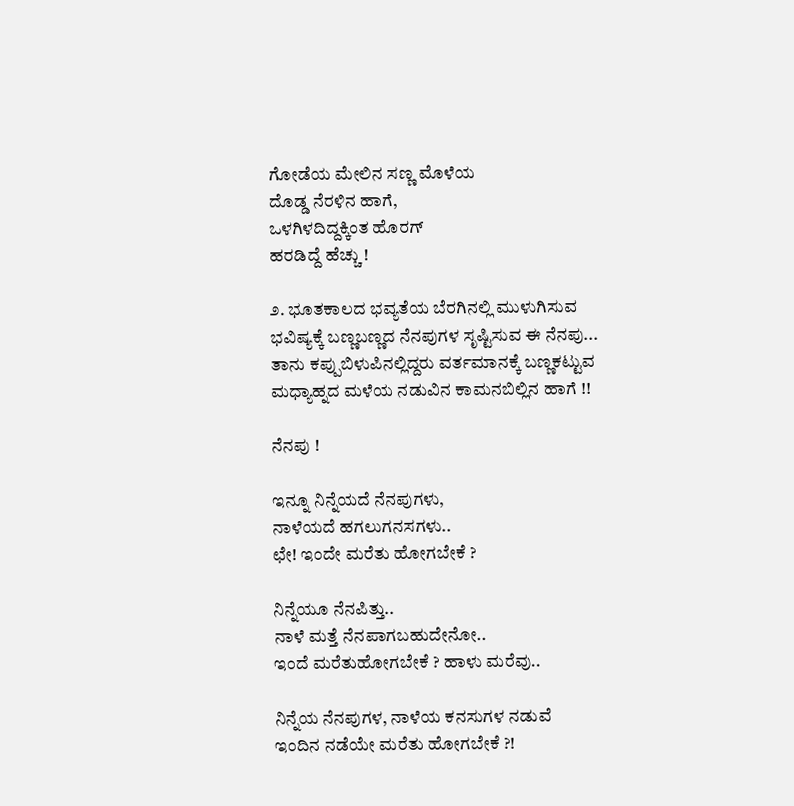ಗೋಡೆಯ ಮೇಲಿನ ಸಣ್ಣ ಮೊಳೆಯ
ದೊಡ್ಡ ನೆರಳಿನ ಹಾಗೆ,
ಒಳಗಿಳದಿದ್ದಕ್ಕಿಂತ ಹೊರಗ್
ಹರಡಿದ್ದೆ ಹೆಚ್ಚು !

೨. ಭೂತಕಾಲದ ಭವ್ಯತೆಯ ಬೆರಗಿನಲ್ಲಿ ಮುಳುಗಿಸುವ
ಭವಿಷ್ಯಕ್ಕೆ ಬಣ್ಣಬಣ್ಣದ ನೆನಪುಗಳ ಸೃಷ್ಟಿಸುವ ಈ ನೆನಪು...
ತಾನು ಕಪ್ಪುಬಿಳುಪಿನಲ್ಲಿದ್ದರು ವರ್ತಮಾನಕ್ಕೆ ಬಣ್ಣಕಟ್ಟುವ
ಮಧ್ಯಾಹ್ನದ ಮಳೆಯ ನಡುವಿನ ಕಾಮನಬಿಲ್ಲಿನ ಹಾಗೆ !!

ನೆನಪು !

ಇನ್ನೂ ನಿನ್ನೆಯದೆ ನೆನಪುಗಳು,
ನಾಳೆಯದೆ ಹಗಲುಗನಸಗಳು..
ಛೇ! ಇಂದೇ ಮರೆತು ಹೋಗಬೇಕೆ ?

ನಿನ್ನೆಯೂ ನೆನಪಿತ್ತು..
ನಾಳೆ ಮತ್ತೆ ನೆನಪಾಗಬಹುದೇನೋ..
ಇಂದೆ ಮರೆತುಹೋಗಬೇಕೆ ? ಹಾಳು ಮರೆವು..

ನಿನ್ನೆಯ ನೆನಪುಗಳ, ನಾಳೆಯ ಕನಸುಗಳ ನಡುವೆ
ಇಂದಿನ ನಡೆಯೇ ಮರೆತು ಹೋಗಬೇಕೆ ?!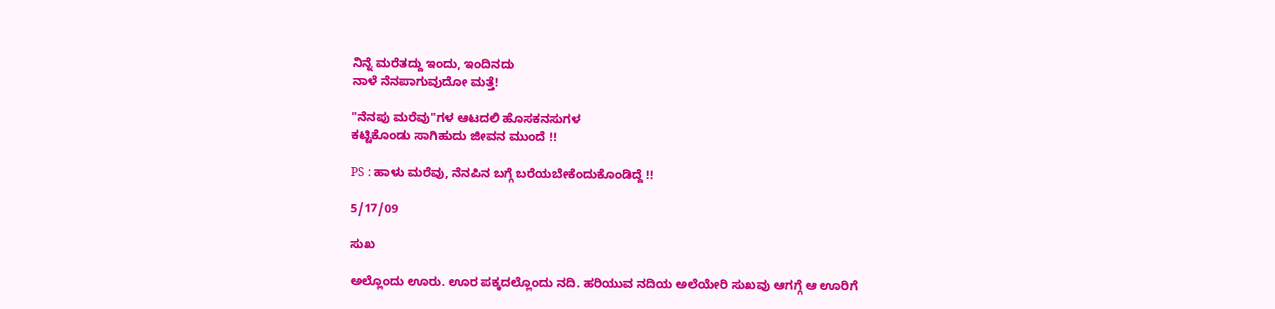ನಿನ್ನೆ ಮರೆತದ್ದು ಇಂದು, ಇಂದಿನದು
ನಾಳೆ ನೆನಪಾಗುವುದೋ ಮತ್ತೆ!

"ನೆನಪು ಮರೆವು"ಗಳ ಆಟದಲಿ ಹೊಸಕನಸುಗಳ
ಕಟ್ಟಿಕೊಂಡು ಸಾಗಿಹುದು ಜೀವನ ಮುಂದೆ !!

PS : ಹಾಳು ಮರೆವು, ನೆನಪಿನ ಬಗ್ಗೆ ಬರೆಯಬೇಕೆಂದುಕೊಂಡಿದ್ದೆ !!

5/17/09

ಸುಖ

ಅಲ್ಲೊಂದು ಊರು. ಊರ ಪಕ್ಕದಲ್ಲೊಂದು ನದಿ. ಹರಿಯುವ ನದಿಯ ಅಲೆಯೇರಿ ಸುಖವು ಆಗಗ್ಗೆ ಆ ಊರಿಗೆ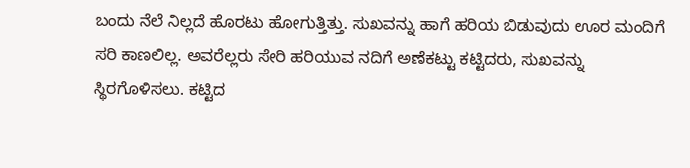ಬಂದು ನೆಲೆ ನಿಲ್ಲದೆ ಹೊರಟು ಹೋಗುತ್ತಿತ್ತು. ಸುಖವನ್ನು ಹಾಗೆ ಹರಿಯ ಬಿಡುವುದು ಊರ ಮಂದಿಗೆ ಸರಿ ಕಾಣಲಿಲ್ಲ. ಅವರೆಲ್ಲರು ಸೇರಿ ಹರಿಯುವ ನದಿಗೆ ಅಣೆಕಟ್ಟು ಕಟ್ಟಿದರು, ಸುಖವನ್ನು ಸ್ಥಿರಗೊಳಿಸಲು. ಕಟ್ಟಿದ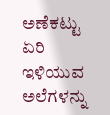ಅಣೆಕಟ್ಟು ಏರಿ ಇಳಿಯುವ ಅಲೆಗಳನ್ನು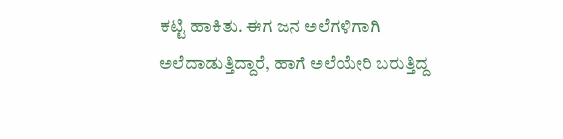ಕಟ್ಟಿ ಹಾಕಿತು. ಈಗ ಜನ ಅಲೆಗಳಿಗಾಗಿ ಅಲೆದಾಡುತ್ತಿದ್ದಾರೆ, ಹಾಗೆ ಅಲೆಯೇರಿ ಬರುತ್ತಿದ್ದ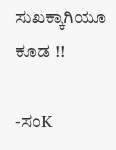ಸುಖಕ್ಕಾಗಿಯೂ ಕೂಡ !!

-ಸಂK